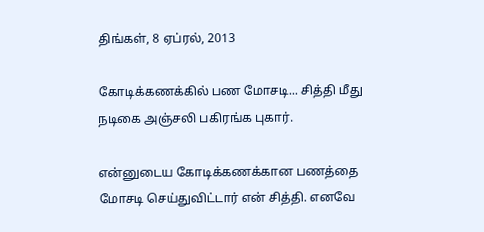திங்கள், 8 ஏப்ரல், 2013

கோடிக்கணக்கில் பண மோசடி... சித்தி மீது நடிகை அஞ்சலி பகிரங்க புகார்.

என்னுடைய கோடிக்கணக்கான பணத்தை மோசடி செய்துவிட்டார் என் சித்தி. எனவே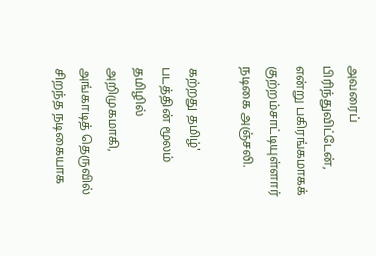அவரைப் பிரிந்துவிட்டேன், என்று பகிரங்கமாகக் குற்றம்சாட்டியுள்ளார் நடிகை அஞ்சலி.

கற்றது தமிழ்' படத்தின் மூலம் தமிழில் அறிமுகமாகி, அங்காடித் தெருவில் சிறந்த நடிகையாக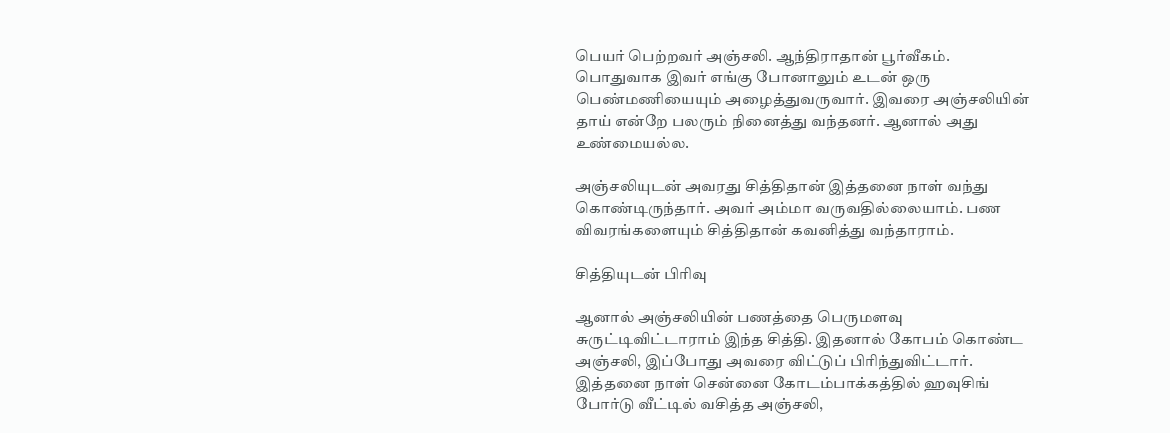பெயர் பெற்றவர் அஞ்சலி. ஆந்திராதான் பூர்வீகம்.
பொதுவாக இவர் எங்கு போனாலும் உடன் ஒரு பெண்மணியையும் அழைத்துவருவார். இவரை அஞ்சலியின் தாய் என்றே பலரும் நினைத்து வந்தனர். ஆனால் அது உண்மையல்ல.

அஞ்சலியுடன் அவரது சித்திதான் இத்தனை நாள் வந்து கொண்டிருந்தார். அவர் அம்மா வருவதில்லையாம். பண விவரங்களையும் சித்திதான் கவனித்து வந்தாராம்.

சித்தியுடன் பிரிவு

ஆனால் அஞ்சலியின் பணத்தை பெருமளவு சுருட்டிவிட்டாராம் இந்த சித்தி. இதனால் கோபம் கொண்ட அஞ்சலி, இப்போது அவரை விட்டுப் பிரிந்துவிட்டார்.
இத்தனை நாள் சென்னை கோடம்பாக்கத்தில் ஹவுசிங் போர்டு வீட்டில் வசித்த அஞ்சலி,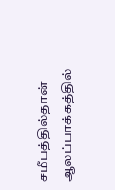சமீபத்தில்தான் ஆலப்பாக்கத்தில்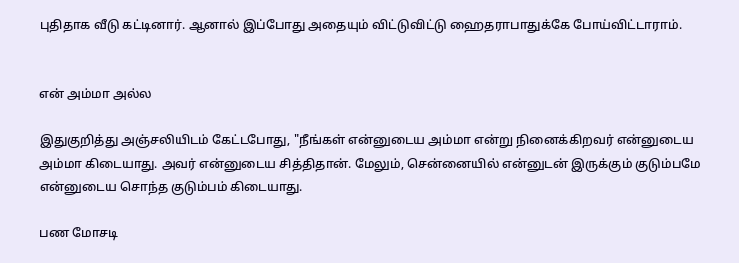புதிதாக வீடு கட்டினார். ஆனால் இப்போது அதையும் விட்டுவிட்டு ஹைதராபாதுக்கே போய்விட்டாராம்.


என் அம்மா அல்ல

இதுகுறித்து அஞ்சலியிடம் கேட்டபோது, "நீங்கள் என்னுடைய அம்மா என்று நினைக்கிறவர் என்னுடைய அம்மா கிடையாது. அவர் என்னுடைய சித்திதான். மேலும், சென்னையில் என்னுடன் இருக்கும் குடும்பமே என்னுடைய சொந்த குடும்பம் கிடையாது.

பண மோசடி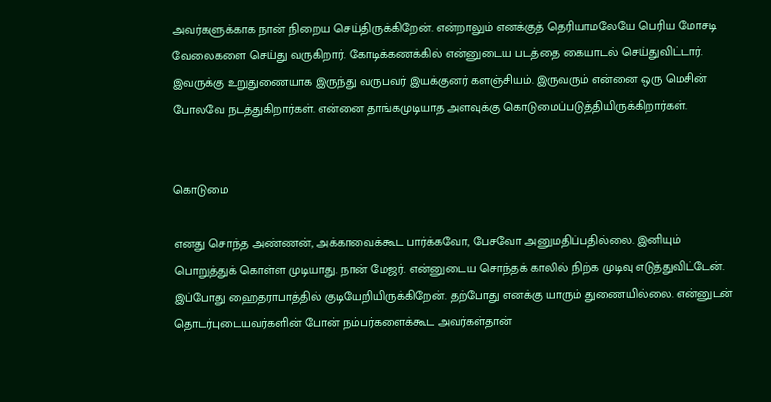அவர்களுக்காக நான் நிறைய செய்திருக்கிறேன். என்றாலும் எனக்குத் தெரியாமலேயே பெரிய மோசடி வேலைகளை செய்து வருகிறார். கோடிக்கணக்கில் என்னுடைய படத்தை கையாடல் செய்துவிட்டார்.
இவருக்கு உறுதுணையாக இருந்து வருபவர் இயக்குனர் களஞ்சியம். இருவரும் என்னை ஒரு மெசின் போலவே நடத்துகிறார்கள். என்னை தாங்கமுடியாத அளவுக்கு கொடுமைப்படுத்தியிருக்கிறார்கள்.


கொடுமை

எனது சொந்த அண்ணன், அக்காவைக்கூட பார்க்கவோ, பேசவோ அனுமதிப்பதில்லை. இனியும் பொறுத்துக் கொள்ள முடியாது. நான் மேஜர். என்னுடைய சொந்தக் காலில் நிற்க முடிவு எடுத்துவிட்டேன். இப்போது ஹைதராபாத்தில் குடியேறியிருக்கிறேன். தற்போது எனக்கு யாரும் துணையில்லை. என்னுடன் தொடர்புடையவர்களின் போன் நம்பர்களைக்கூட அவர்கள்தான்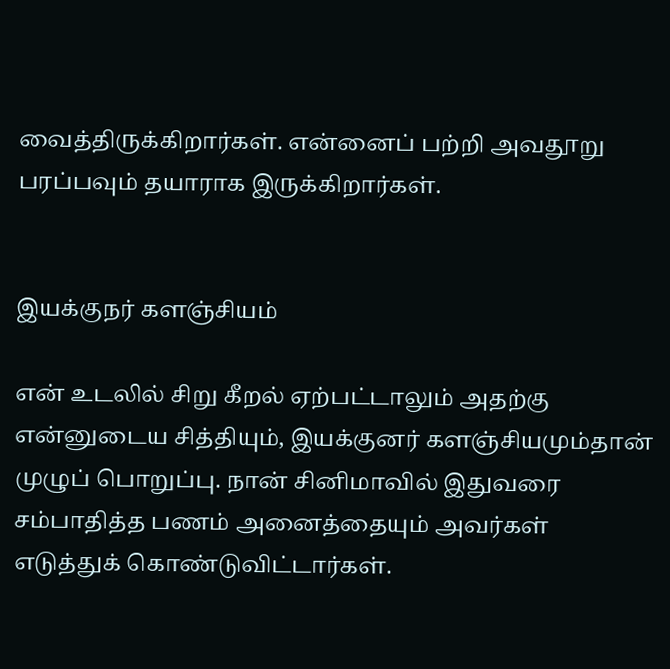வைத்திருக்கிறார்கள். என்னைப் பற்றி அவதூறு பரப்பவும் தயாராக இருக்கிறார்கள்.


இயக்குநர் களஞ்சியம்

என் உடலில் சிறு கீறல் ஏற்பட்டாலும் அதற்கு என்னுடைய சித்தியும், இயக்குனர் களஞ்சியமும்தான் முழுப் பொறுப்பு. நான் சினிமாவில் இதுவரை சம்பாதித்த பணம் அனைத்தையும் அவர்கள் எடுத்துக் கொண்டுவிட்டார்கள்.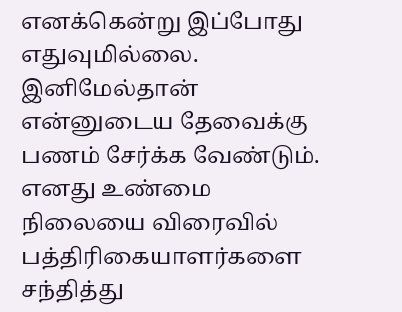எனக்கென்று இப்போது எதுவுமில்லை. இனிமேல்தான் என்னுடைய தேவைக்கு பணம் சேர்க்க வேண்டும். எனது உண்மை நிலையை விரைவில் பத்திரிகையாளர்களை சந்தித்து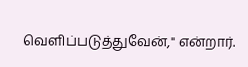வெளிப்படுத்துவேன்," என்றார்.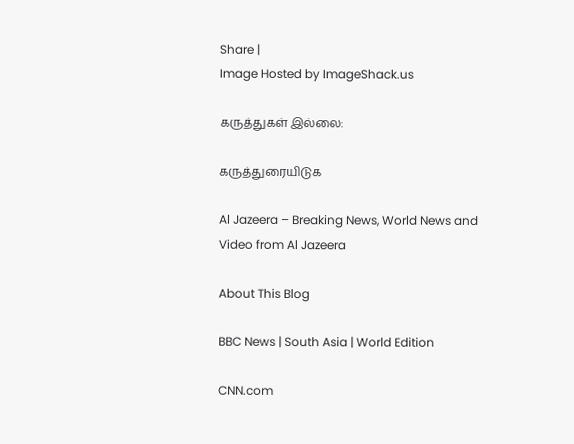Share |
Image Hosted by ImageShack.us

கருத்துகள் இல்லை:

கருத்துரையிடுக

Al Jazeera – Breaking News, World News and Video from Al Jazeera

About This Blog

BBC News | South Asia | World Edition

CNN.com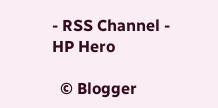- RSS Channel - HP Hero

  © Blogger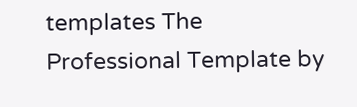templates The Professional Template by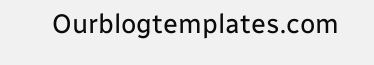Ourblogtemplates.com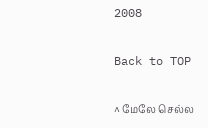2008

Back to TOP

^ மேலே செல்ல